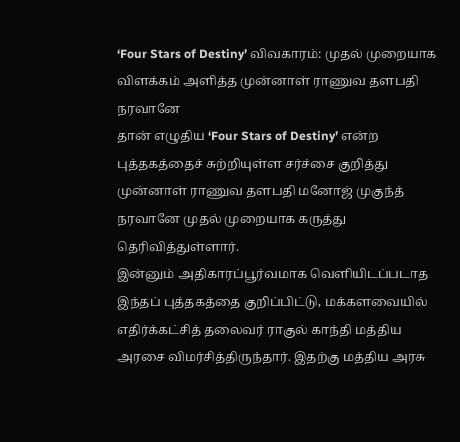‘Four Stars of Destiny’ விவகாரம்: முதல் முறையாக விளக்கம் அளித்த முன்னாள் ராணுவ தளபதி நரவானே
தான் எழுதிய ‘Four Stars of Destiny’ என்ற புத்தகத்தைச் சுற்றியுள்ள சர்ச்சை குறித்து முன்னாள் ராணுவ தளபதி மனோஜ் முகுந்த் நரவானே முதல் முறையாக கருத்து தெரிவித்துள்ளார்.
இன்னும் அதிகாரப்பூர்வமாக வெளியிடப்படாத இந்தப் புத்தகத்தை குறிப்பிட்டு, மக்களவையில் எதிர்க்கட்சித் தலைவர் ராகுல் காந்தி மத்திய அரசை விமர்சித்திருந்தார். இதற்கு மத்திய அரசு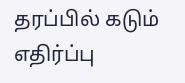தரப்பில் கடும் எதிர்ப்பு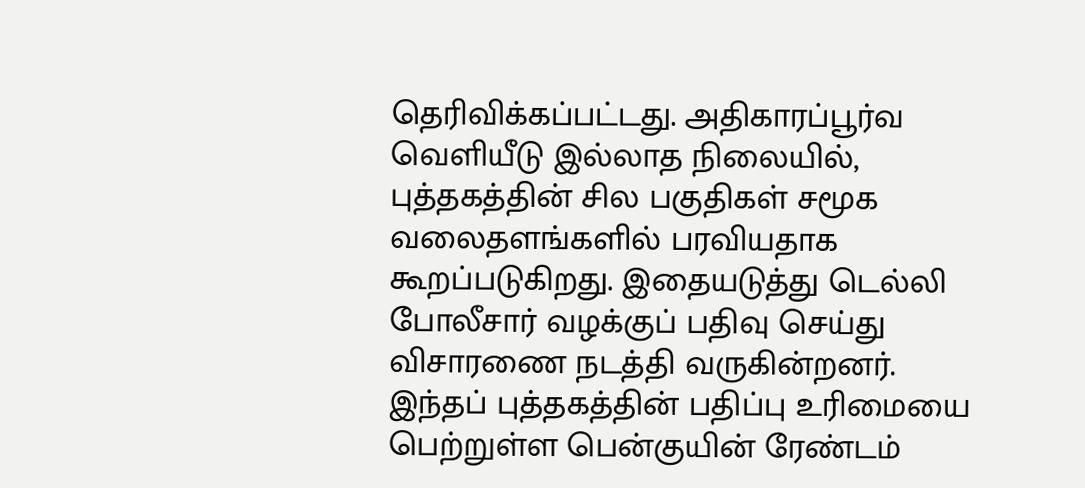தெரிவிக்கப்பட்டது. அதிகாரப்பூர்வ வெளியீடு இல்லாத நிலையில், புத்தகத்தின் சில பகுதிகள் சமூக வலைதளங்களில் பரவியதாக கூறப்படுகிறது. இதையடுத்து டெல்லி போலீசார் வழக்குப் பதிவு செய்து விசாரணை நடத்தி வருகின்றனர்.
இந்தப் புத்தகத்தின் பதிப்பு உரிமையை பெற்றுள்ள பென்குயின் ரேண்டம்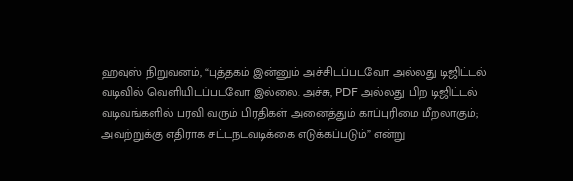ஹவுஸ் நிறுவனம், “புத்தகம் இன்னும் அச்சிடப்படவோ அல்லது டிஜிட்டல் வடிவில் வெளியிடப்படவோ இல்லை. அச்சு, PDF அல்லது பிற டிஜிட்டல் வடிவங்களில் பரவி வரும் பிரதிகள் அனைத்தும் காப்புரிமை மீறலாகும்; அவற்றுக்கு எதிராக சட்டநடவடிக்கை எடுக்கப்படும்” என்று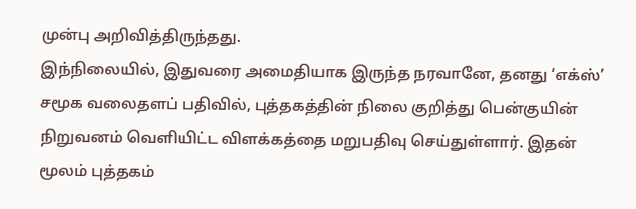முன்பு அறிவித்திருந்தது.
இந்நிலையில், இதுவரை அமைதியாக இருந்த நரவானே, தனது ‘எக்ஸ்’ சமூக வலைதளப் பதிவில், புத்தகத்தின் நிலை குறித்து பென்குயின் நிறுவனம் வெளியிட்ட விளக்கத்தை மறுபதிவு செய்துள்ளார். இதன் மூலம் புத்தகம்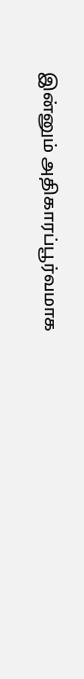இன்னும் அதிகாரப்பூர்வமாக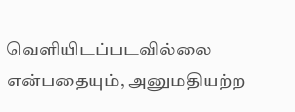வெளியிடப்படவில்லை என்பதையும், அனுமதியற்ற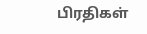பிரதிகள்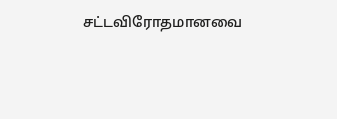சட்டவிரோதமானவை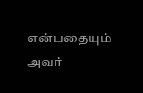என்பதையும் அவர்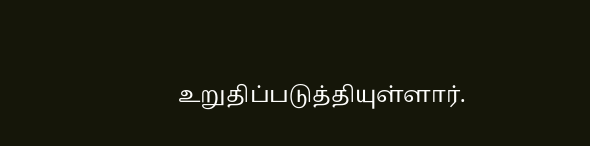உறுதிப்படுத்தியுள்ளார்.